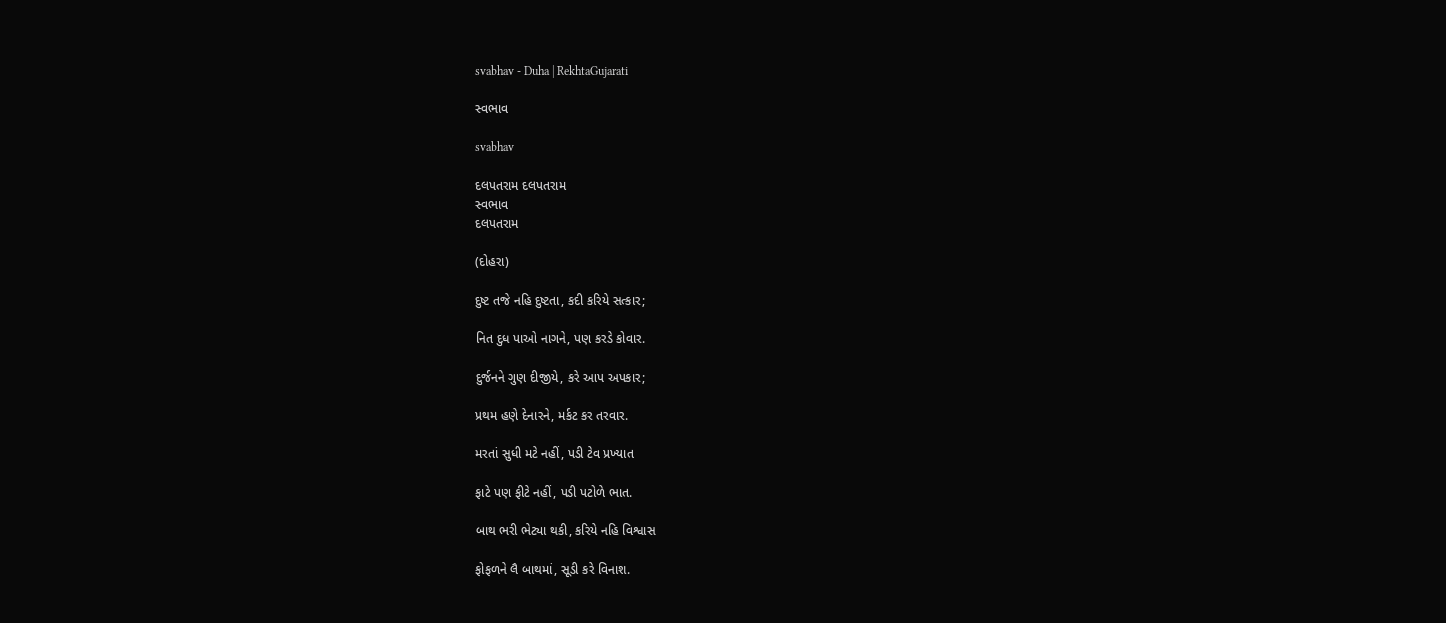svabhav - Duha | RekhtaGujarati

સ્વભાવ

svabhav

દલપતરામ દલપતરામ
સ્વભાવ
દલપતરામ

(દોહરા)

દુષ્ટ તજે નહિ દુષ્ટતા, કદી કરિયે સત્કાર;

નિત દુધ પાઓ નાગને, પણ કરડે કોવાર.

દુર્જનને ગુણ દીજીયે, કરે આપ અપકાર;

પ્રથમ હણે દેનારને, મર્કટ કર તરવાર.

મરતાં સુધી મટે નહીં, પડી ટેવ પ્રખ્યાત

ફાટે પણ ફીટે નહીં, પડી પટોળે ભાત.

બાથ ભરી ભેટ્યા થકી, કરિયે નહિ વિશ્વાસ

ફોફળને લૈ બાથમાં, સૂડી કરે વિનાશ.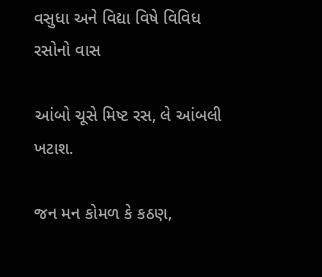વસુધા અને વિદ્યા વિષે વિવિધ રસોનો વાસ

આંબો ચૂસે મિષ્ટ રસ, લે આંબલી ખટાશ.

જન મન કોમળ કે કઠણ,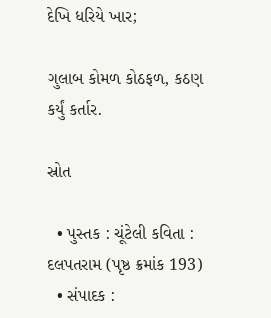દેખિ ધરિયે ખાર;

ગુલાબ કોમળ કોઠફળ, કઠણ કર્યું કર્તાર.

સ્રોત

  • પુસ્તક : ચૂંટેલી કવિતા : દલપતરામ (પૃષ્ઠ ક્રમાંક 193)
  • સંપાદક :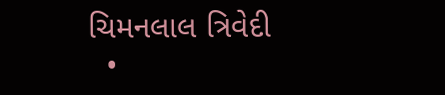ચિમનલાલ ત્રિવેદી
  •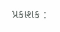પ્રકાશક :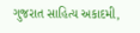ગુજરાત સાહિત્ય અકાદમી,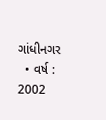ગાંધીનગર
  • વર્ષ : 2002